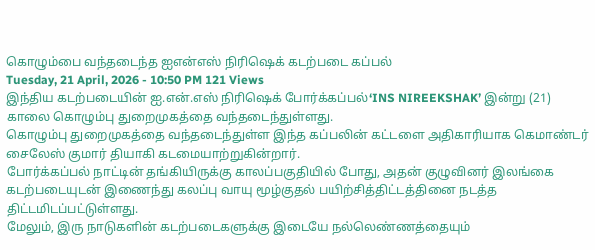கொழும்பை வந்தடைந்த ஐஎன்எஸ் நிரிஷெக் கடற்படை கப்பல்
Tuesday, 21 April, 2026 - 10:50 PM 121 Views
இந்திய கடற்படையின் ஐ.என்.எஸ் நிரிஷெக் போர்க்கப்பல்‘INS NIREEKSHAK’ இன்று (21) காலை கொழும்பு துறைமுகத்தை வந்தடைந்துள்ளது.
கொழும்பு துறைமுகத்தை வந்தடைந்துள்ள இந்த கப்பலின் கட்டளை அதிகாரியாக கெமாண்டர் சைலேஸ் குமார் தியாகி கடமையாற்றுகின்றார்.
போர்க்கப்பல் நாட்டின் தங்கியிருக்கு காலப்பகுதியில் போது, அதன் குழுவினர் இலங்கை கடற்படையுடன் இணைந்து கலப்பு வாயு மூழ்குதல் பயிற்சித்திட்டத்தினை நடத்த திட்டமிடப்பட்டுள்ளது.
மேலும், இரு நாடுகளின் கடற்படைகளுக்கு இடையே நல்லெண்ணத்தையும்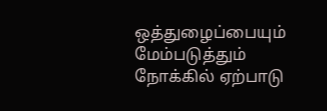ஒத்துழைப்பையும் மேம்படுத்தும் நோக்கில் ஏற்பாடு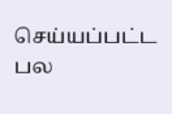செய்யப்பட்ட பல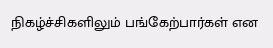நிகழ்ச்சிகளிலும் பங்கேற்பார்கள் என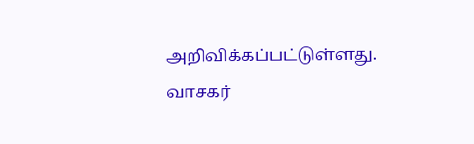அறிவிக்கப்பட்டுள்ளது.
வாசகர்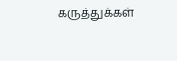கருத்துக்கள்